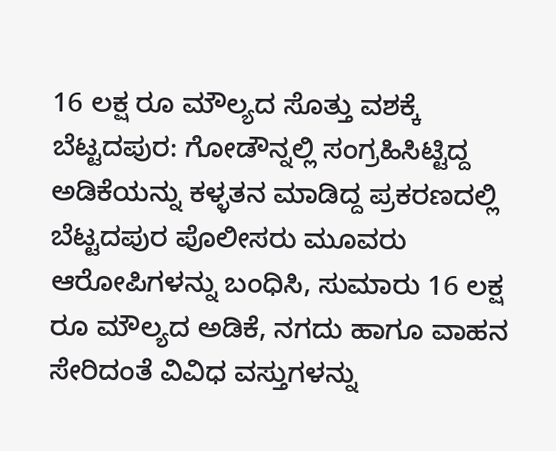16 ಲಕ್ಷ ರೂ ಮೌಲ್ಯದ ಸೊತ್ತು ವಶಕ್ಕೆ
ಬೆಟ್ಟದಪುರ: ಗೋಡೌನ್ನಲ್ಲಿ ಸಂಗ್ರಹಿಸಿಟ್ಟಿದ್ದ ಅಡಿಕೆಯನ್ನು ಕಳ್ಳತನ ಮಾಡಿದ್ದ ಪ್ರಕರಣದಲ್ಲಿ ಬೆಟ್ಟದಪುರ ಪೊಲೀಸರು ಮೂವರು ಆರೋಪಿಗಳನ್ನು ಬಂಧಿಸಿ, ಸುಮಾರು 16 ಲಕ್ಷ ರೂ ಮೌಲ್ಯದ ಅಡಿಕೆ, ನಗದು ಹಾಗೂ ವಾಹನ ಸೇರಿದಂತೆ ವಿವಿಧ ವಸ್ತುಗಳನ್ನು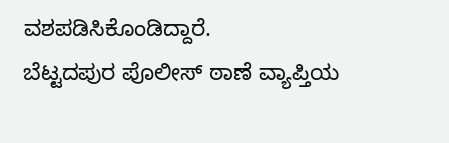ವಶಪಡಿಸಿಕೊಂಡಿದ್ದಾರೆ.
ಬೆಟ್ಟದಪುರ ಪೊಲೀಸ್ ಠಾಣೆ ವ್ಯಾಪ್ತಿಯ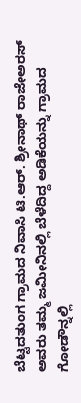ಬೆಟ್ಟದತುಂಗ ಗ್ರಾಮದ ನಿವಾಸಿ ಟಿ.ಆರ್. ಶ್ರೀನಾಥ್ ರಾಜೇಅರಸ್ ಅವರು ತಮ್ಮ ಜಮೀನಿನಲ್ಲಿ ಬೆಳೆದಿದ್ದ ಅಡಿಕೆಯನ್ನು ಗ್ರಾಮದ ಗೋಡೌನ್ನಲ್ಲಿ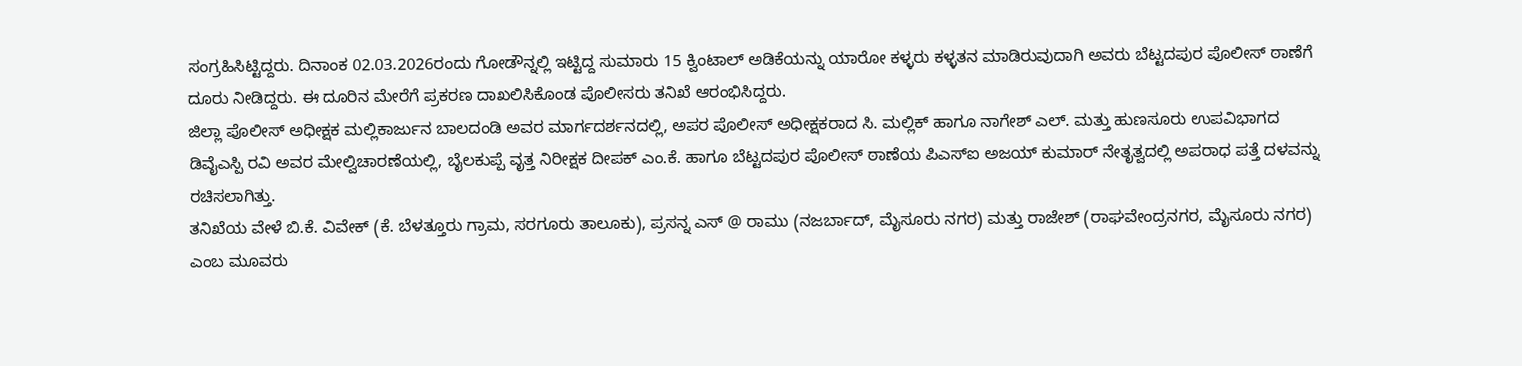ಸಂಗ್ರಹಿಸಿಟ್ಟಿದ್ದರು. ದಿನಾಂಕ 02.03.2026ರಂದು ಗೋಡೌನ್ನಲ್ಲಿ ಇಟ್ಟಿದ್ದ ಸುಮಾರು 15 ಕ್ವಿಂಟಾಲ್ ಅಡಿಕೆಯನ್ನು ಯಾರೋ ಕಳ್ಳರು ಕಳ್ಳತನ ಮಾಡಿರುವುದಾಗಿ ಅವರು ಬೆಟ್ಟದಪುರ ಪೊಲೀಸ್ ಠಾಣೆಗೆ ದೂರು ನೀಡಿದ್ದರು. ಈ ದೂರಿನ ಮೇರೆಗೆ ಪ್ರಕರಣ ದಾಖಲಿಸಿಕೊಂಡ ಪೊಲೀಸರು ತನಿಖೆ ಆರಂಭಿಸಿದ್ದರು.
ಜಿಲ್ಲಾ ಪೊಲೀಸ್ ಅಧೀಕ್ಷಕ ಮಲ್ಲಿಕಾರ್ಜುನ ಬಾಲದಂಡಿ ಅವರ ಮಾರ್ಗದರ್ಶನದಲ್ಲಿ, ಅಪರ ಪೊಲೀಸ್ ಅಧೀಕ್ಷಕರಾದ ಸಿ. ಮಲ್ಲಿಕ್ ಹಾಗೂ ನಾಗೇಶ್ ಎಲ್. ಮತ್ತು ಹುಣಸೂರು ಉಪವಿಭಾಗದ ಡಿವೈಎಸ್ಪಿ ರವಿ ಅವರ ಮೇಲ್ವಿಚಾರಣೆಯಲ್ಲಿ, ಬೈಲಕುಪ್ಪೆ ವೃತ್ತ ನಿರೀಕ್ಷಕ ದೀಪಕ್ ಎಂ.ಕೆ. ಹಾಗೂ ಬೆಟ್ಟದಪುರ ಪೊಲೀಸ್ ಠಾಣೆಯ ಪಿಎಸ್ಐ ಅಜಯ್ ಕುಮಾರ್ ನೇತೃತ್ವದಲ್ಲಿ ಅಪರಾಧ ಪತ್ತೆ ದಳವನ್ನು ರಚಿಸಲಾಗಿತ್ತು.
ತನಿಖೆಯ ವೇಳೆ ಬಿ.ಕೆ. ವಿವೇಕ್ (ಕೆ. ಬೆಳತ್ತೂರು ಗ್ರಾಮ, ಸರಗೂರು ತಾಲೂಕು), ಪ್ರಸನ್ನ ಎಸ್ @ ರಾಮು (ನಜರ್ಬಾದ್, ಮೈಸೂರು ನಗರ) ಮತ್ತು ರಾಜೇಶ್ (ರಾಘವೇಂದ್ರನಗರ, ಮೈಸೂರು ನಗರ) ಎಂಬ ಮೂವರು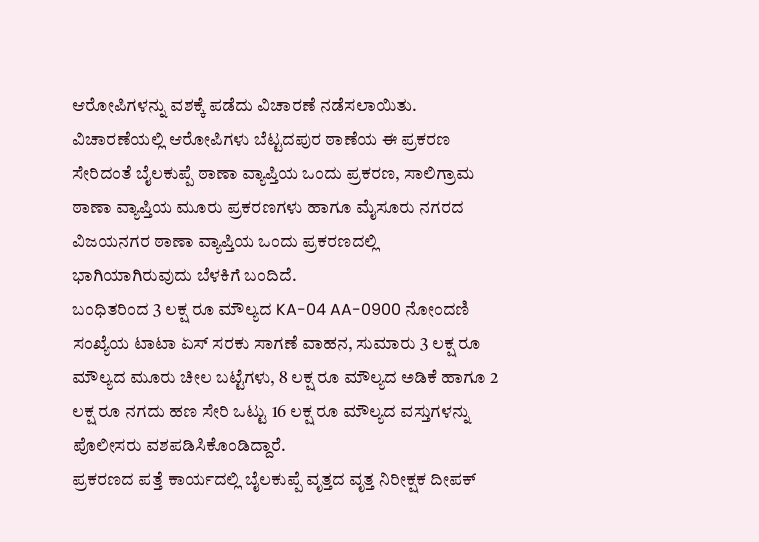ಆರೋಪಿಗಳನ್ನು ವಶಕ್ಕೆ ಪಡೆದು ವಿಚಾರಣೆ ನಡೆಸಲಾಯಿತು. ವಿಚಾರಣೆಯಲ್ಲಿ ಆರೋಪಿಗಳು ಬೆಟ್ಟದಪುರ ಠಾಣೆಯ ಈ ಪ್ರಕರಣ ಸೇರಿದಂತೆ ಬೈಲಕುಪ್ಪೆ ಠಾಣಾ ವ್ಯಾಪ್ತಿಯ ಒಂದು ಪ್ರಕರಣ, ಸಾಲಿಗ್ರಾಮ ಠಾಣಾ ವ್ಯಾಪ್ತಿಯ ಮೂರು ಪ್ರಕರಣಗಳು ಹಾಗೂ ಮೈಸೂರು ನಗರದ ವಿಜಯನಗರ ಠಾಣಾ ವ್ಯಾಪ್ತಿಯ ಒಂದು ಪ್ರಕರಣದಲ್ಲಿ ಭಾಗಿಯಾಗಿರುವುದು ಬೆಳಕಿಗೆ ಬಂದಿದೆ.
ಬಂಧಿತರಿಂದ 3 ಲಕ್ಷ ರೂ ಮೌಲ್ಯದ KA-04 AA-0900 ನೋಂದಣಿ ಸಂಖ್ಯೆಯ ಟಾಟಾ ಏಸ್ ಸರಕು ಸಾಗಣೆ ವಾಹನ, ಸುಮಾರು 3 ಲಕ್ಷ ರೂ ಮೌಲ್ಯದ ಮೂರು ಚೀಲ ಬಟ್ಟೆಗಳು, 8 ಲಕ್ಷ ರೂ ಮೌಲ್ಯದ ಅಡಿಕೆ ಹಾಗೂ 2 ಲಕ್ಷ ರೂ ನಗದು ಹಣ ಸೇರಿ ಒಟ್ಟು 16 ಲಕ್ಷ ರೂ ಮೌಲ್ಯದ ವಸ್ತುಗಳನ್ನು ಪೊಲೀಸರು ವಶಪಡಿಸಿಕೊಂಡಿದ್ದಾರೆ.
ಪ್ರಕರಣದ ಪತ್ತೆ ಕಾರ್ಯದಲ್ಲಿ ಬೈಲಕುಪ್ಪೆ ವೃತ್ತದ ವೃತ್ತ ನಿರೀಕ್ಷಕ ದೀಪಕ್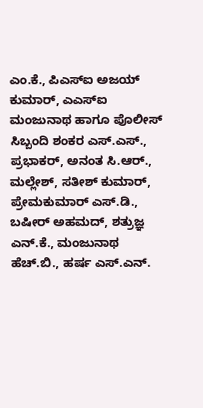ಎಂ.ಕೆ., ಪಿಎಸ್ಐ ಅಜಯ್ ಕುಮಾರ್, ಎಎಸ್ಐ ಮಂಜುನಾಥ ಹಾಗೂ ಪೊಲೀಸ್ ಸಿಬ್ಬಂದಿ ಶಂಕರ ಎಸ್.ಎಸ್., ಪ್ರಭಾಕರ್, ಅನಂತ ಸಿ.ಆರ್., ಮಲ್ಲೇಶ್, ಸತೀಶ್ ಕುಮಾರ್, ಪ್ರೇಮಕುಮಾರ್ ಎಸ್.ಡಿ., ಬಷೀರ್ ಅಹಮದ್, ಶತ್ರುಜ್ಞ ಎನ್.ಕೆ., ಮಂಜುನಾಥ ಹೆಚ್.ಬಿ., ಹರ್ಷ ಎಸ್.ಎನ್.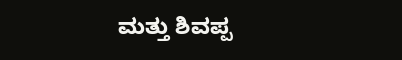ಮತ್ತು ಶಿವಪ್ಪ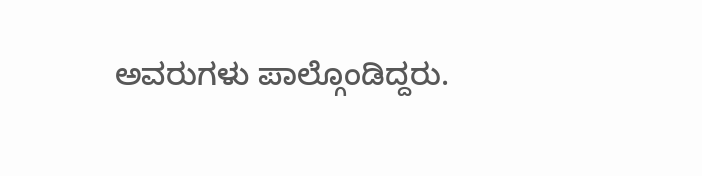ಅವರುಗಳು ಪಾಲ್ಗೊಂಡಿದ್ದರು.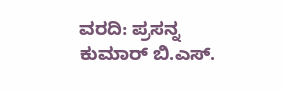ವರದಿ: ಪ್ರಸನ್ನ ಕುಮಾರ್ ಬಿ.ಎಸ್.